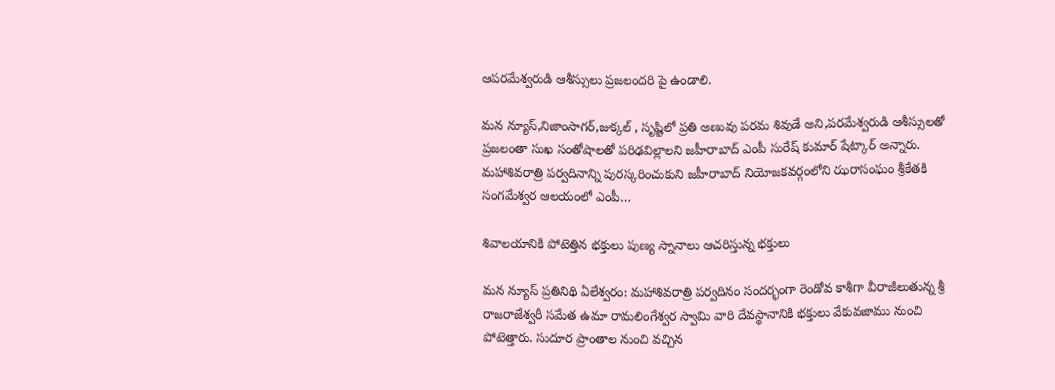ఆపరమేశ్వరుడి ఆశీస్సులు ప్రజలందరి పై ఉండాలి.

మన న్యూస్,నిజాంసాగర్,జుక్కల్ , సృష్టిలో ప్రతి అణువు పరమ శివుడే అని,పరమేశ్వరుడి ఆశీస్సులతో ప్రజలంతా సుఖ సంతోషాలతో పరిఢవిల్లాలని జహీరాబాద్ ఎంపీ సురేష్ కుమార్ షేట్కార్ అన్నారు. మహాశివరాత్రి పర్వదినాన్ని పురస్కరించుకుని జహీరాబాద్ నియోజకవర్గంలోని ఝరాసంఘం శ్రీకేతకి సంగమేశ్వర ఆలయంలో ఎంపీ…

శివాలయానికి పోటెత్తిన భక్తులు పుణ్య స్నానాలు ఆచరిస్తున్న భక్తులు

మన న్యూస్ ప్రతినిథి ఏలేశ్వరం: మహాశివరాత్రి పర్వదినం సందర్భంగా రెండోవ కాశీగా వీరాజీలుతున్న శ్రీ రాజరాజేశ్వరీ సమేత ఉమా రామలింగేశ్వర స్వామి వారి దేవస్థానానికి భక్తులు వేకువజాము నుంచి పోటెత్తారు. సుదూర ప్రాంతాల నుంచి వచ్చిన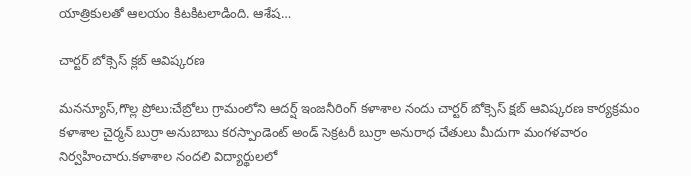యాత్రికులతో ఆలయం కిటకిటలాడింది. ఆశేష…

చార్టర్ బోక్సెస్ క్లబ్ ఆవిష్కరణ

మనన్యూస్,గొల్ల ప్రోలు:చేబ్రోలు గ్రామంలోని ఆదర్ష్ ఇంజనీరింగ్ కళాశాల నందు చార్టర్ బోక్సెస్ క్షబ్ ఆవిష్కరణ కార్యక్రమం కళాశాల చైర్మన్ బుర్రా అనుబాబు కరస్పాండెంట్ అండ్ సెక్రటరీ బుర్రా అనురాధ చేతులు మీదుగా మంగళవారం నిర్వహించారు.కళాశాల నందలి విద్యార్థులలో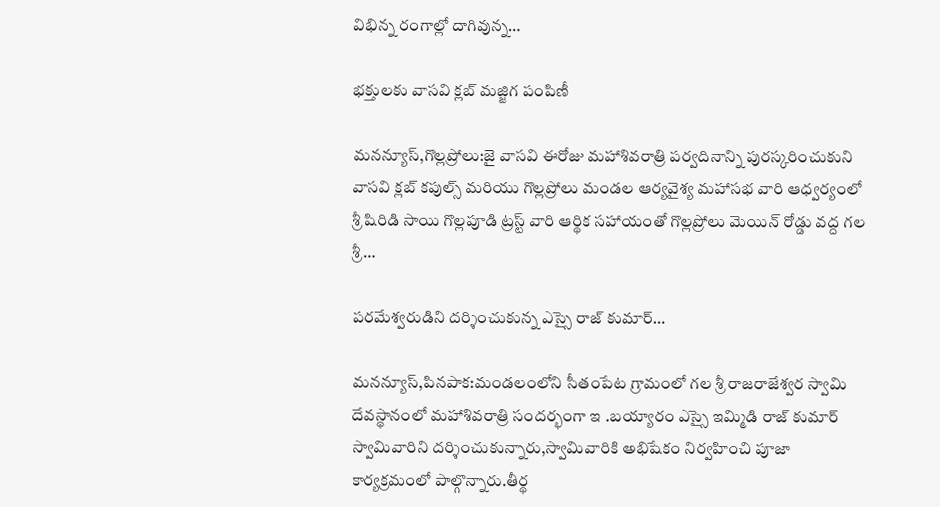విభిన్న రంగాల్లో దాగివున్న…

భక్తులకు వాసవి క్లబ్ మజ్జిగ పంపిణీ

మనన్యూస్,గొల్లప్రోలు:జై వాసవి ఈరోజు మహాశివరాత్రి పర్వదినాన్ని పురస్కరించుకుని వాసవి క్లబ్ కపుల్స్ మరియు గొల్లప్రోలు మండల ఆర్యవైశ్య మహాసభ వారి ఆధ్వర్యంలో శ్రీ షిరిడి సాయి గొల్లపూడి ట్రస్ట్ వారి ఆర్థిక సహాయంతో గొల్లప్రోలు మెయిన్ రోడ్డు వద్ద గల శ్రీ…

పరమేశ్వరుడిని దర్శించుకున్న ఎస్సై రాజ్ కుమార్…

మనన్యూస్,పినపాక:మండలంలోని సీతంపేట గ్రామంలో గల శ్రీ రాజరాజేశ్వర స్వామి దేవస్థానంలో మహాశివరాత్రి సందర్భంగా ఇ .బయ్యారం ఎస్సై ఇమ్మిడి రాజ్ కుమార్ స్వామివారిని దర్శించుకున్నారు,స్వామివారికి అభిషేకం నిర్వహించి పూజా కార్యక్రమంలో పాల్గొన్నారు.తీర్థ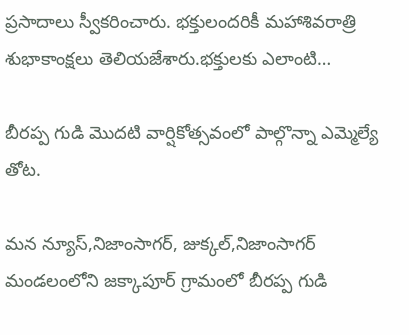ప్రసాదాలు స్వీకరించారు. భక్తులందరికీ మహాశివరాత్రి శుభాకాంక్షలు తెలియజేశారు.భక్తులకు ఎలాంటి…

బీరప్ప గుడి మొదటి వార్షికోత్సవంలో పాల్గొన్నా ఎమ్మెల్యే తోట.

మన న్యూస్,నిజాంసాగర్, జుక్కల్,నిజాంసాగర్ మండలంలోని జక్కాపూర్ గ్రామంలో బీరప్ప గుడి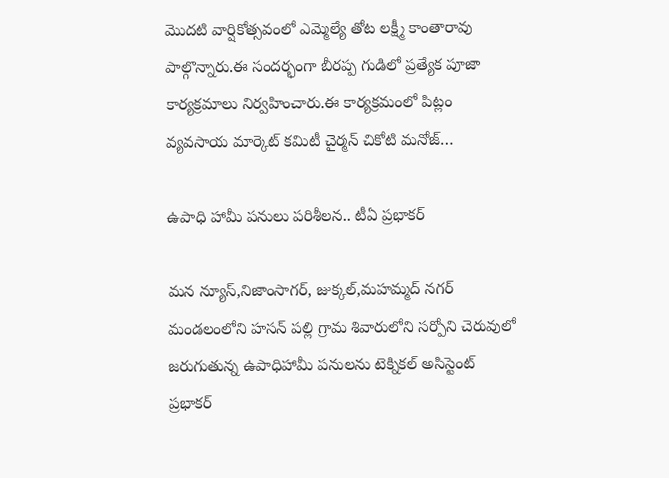మొదటి వార్షికోత్సవంలో ఎమ్మెల్యే తోట లక్ష్మీ కాంతారావు పాల్గొన్నారు.ఈ సందర్భంగా బీరప్ప గుడిలో ప్రత్యేక పూజా కార్యక్రమాలు నిర్వహించారు.ఈ కార్యక్రమంలో పిట్లం వ్యవసాయ మార్కెట్ కమిటీ చైర్మన్ చికోటి మనోజ్…

ఉపాధి హామీ పనులు పరిశీలన.. టీఏ ప్రభాకర్

మన న్యూస్,నిజాంసాగర్, జుక్కల్,మహమ్మద్ నగర్ మండలంలోని హసన్ పల్లి గ్రామ శివారులోని సర్పోని చెరువులో జరుగుతున్న ఉపాధిహామీ పనులను టెక్నికల్ అసిస్టెంట్ ప్రభాకర్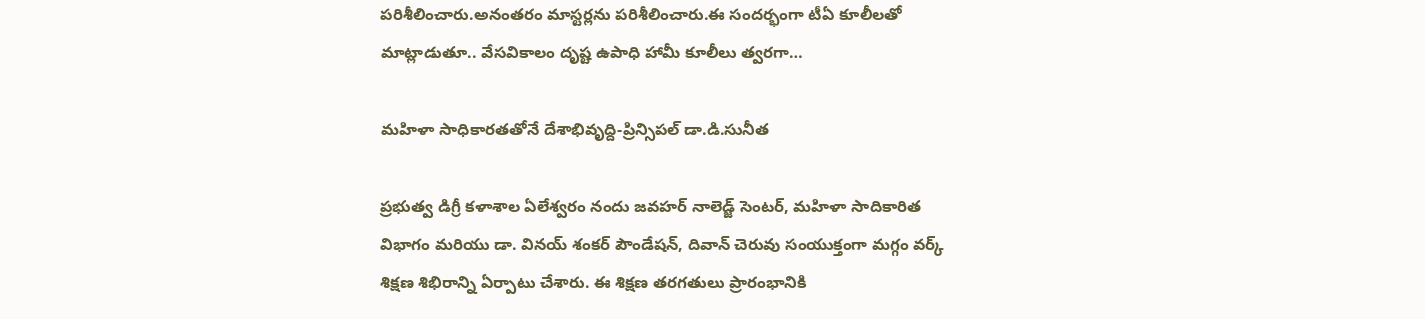పరిశీలించారు.అనంతరం మాస్టర్లను పరిశీలించారు.ఈ సందర్భంగా టీఏ కూలీలతో మాట్లాడుతూ.. వేసవికాలం దృష్ట ఉపాధి హామీ కూలీలు త్వరగా…

మహిళా సాధికారతతోనే దేశాభివృద్ది-ప్రిన్సిపల్ డా.డి.సునీత

ప్రభుత్వ డిగ్రీ కళాశాల ఏలేశ్వరం నందు జవహర్ నాలెడ్జ్ సెంటర్, మహిళా సాదికారిత విభాగం మరియు డా. వినయ్ శంకర్ పౌండేషన్, దివాన్ చెరువు సంయుక్తంగా మగ్గం వర్క్ శిక్షణ శిభిరాన్ని ఏర్పాటు చేశారు. ఈ శిక్షణ తరగతులు ప్రారంభానికి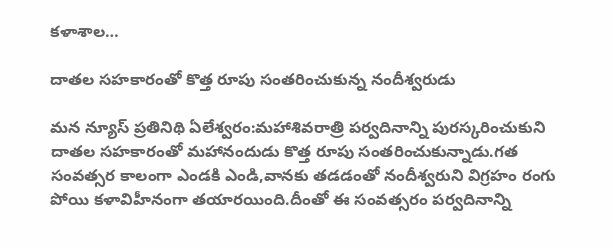కళాశాల…

దాతల సహకారంతో కొత్త రూపు సంతరించుకున్న నందీశ్వరుడు

మన న్యూస్ ప్రతినిథి ఏలేశ్వరం:మహాశివరాత్రి పర్వదినాన్ని పురస్కరించుకుని దాతల సహకారంతో మహానందుడు కొత్త రూపు సంతరించుకున్నాడు.గత సంవత్సర కాలంగా ఎండకి ఎండి,వానకు తడడంతో నందీశ్వరుని విగ్రహం రంగు పోయి కళావిహీనంగా తయారయింది.దీంతో ఈ సంవత్సరం పర్వదినాన్ని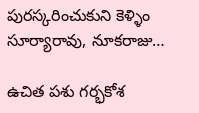పురస్కరించుకుని కెళ్ళిం సూర్యారావు, నూకరాజు…

ఉచిత పశు గర్భకోశ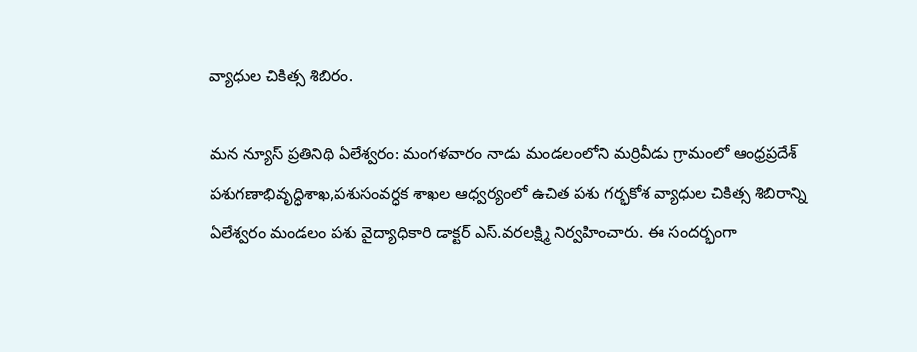వ్యాధుల చికిత్స శిబిరం.

మన న్యూస్ ప్రతినిథి ఏలేశ్వరం: మంగళవారం నాడు మండలంలోని మర్రివీడు గ్రామంలో ఆంధ్రప్రదేశ్ పశుగణాభివృద్ధిశాఖ,పశుసంవర్ధక శాఖల ఆధ్వర్యంలో ఉచిత పశు గర్భకోశ వ్యాధుల చికిత్స శిబిరాన్ని ఏలేశ్వరం మండలం పశు వైద్యాధికారి డాక్టర్ ఎస్.వరలక్ష్మి నిర్వహించారు. ఈ సందర్భంగా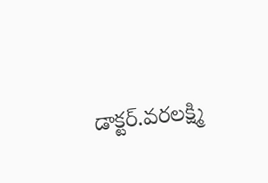డాక్టర్.వరలక్ష్మి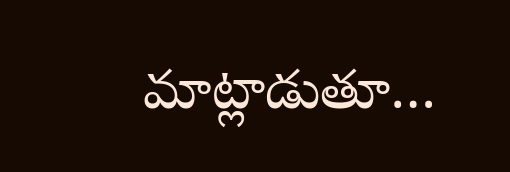మాట్లాడుతూ…